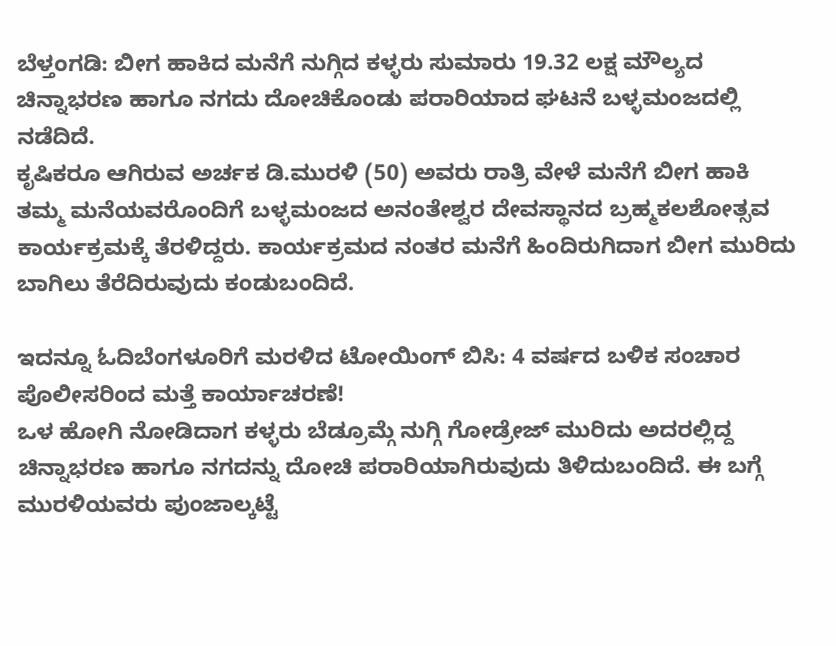ಬೆಳ್ತಂಗಡಿ: ಬೀಗ ಹಾಕಿದ ಮನೆಗೆ ನುಗ್ಗಿದ ಕಳ್ಳರು ಸುಮಾರು 19.32 ಲಕ್ಷ ಮೌಲ್ಯದ ಚಿನ್ನಾಭರಣ ಹಾಗೂ ನಗದು ದೋಚಿಕೊಂಡು ಪರಾರಿಯಾದ ಘಟನೆ ಬಳ್ಳಮಂಜದಲ್ಲಿ ನಡೆದಿದೆ.
ಕೃಷಿಕರೂ ಆಗಿರುವ ಅರ್ಚಕ ಡಿ.ಮುರಳಿ (50) ಅವರು ರಾತ್ರಿ ವೇಳೆ ಮನೆಗೆ ಬೀಗ ಹಾಕಿ ತಮ್ಮ ಮನೆಯವರೊಂದಿಗೆ ಬಳ್ಳಮಂಜದ ಅನಂತೇಶ್ವರ ದೇವಸ್ಥಾನದ ಬ್ರಹ್ಮಕಲಶೋತ್ಸವ ಕಾರ್ಯಕ್ರಮಕ್ಕೆ ತೆರಳಿದ್ದರು. ಕಾರ್ಯಕ್ರಮದ ನಂತರ ಮನೆಗೆ ಹಿಂದಿರುಗಿದಾಗ ಬೀಗ ಮುರಿದು ಬಾಗಿಲು ತೆರೆದಿರುವುದು ಕಂಡುಬಂದಿದೆ.

ಇದನ್ನೂ ಓದಿಬೆಂಗಳೂರಿಗೆ ಮರಳಿದ ಟೋಯಿಂಗ್ ಬಿಸಿ: 4 ವರ್ಷದ ಬಳಿಕ ಸಂಚಾರ ಪೊಲೀಸರಿಂದ ಮತ್ತೆ ಕಾರ್ಯಾಚರಣೆ!
ಒಳ ಹೋಗಿ ನೋಡಿದಾಗ ಕಳ್ಳರು ಬೆಡ್ರೂಮ್ಗೆ ನುಗ್ಗಿ ಗೋಡ್ರೇಜ್ ಮುರಿದು ಅದರಲ್ಲಿದ್ದ ಚಿನ್ನಾಭರಣ ಹಾಗೂ ನಗದನ್ನು ದೋಚಿ ಪರಾರಿಯಾಗಿರುವುದು ತಿಳಿದುಬಂದಿದೆ. ಈ ಬಗ್ಗೆ ಮುರಳಿಯವರು ಪುಂಜಾಲ್ಕಟ್ಟೆ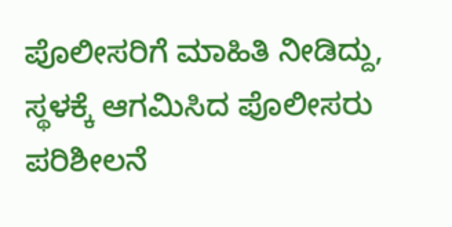ಪೊಲೀಸರಿಗೆ ಮಾಹಿತಿ ನೀಡಿದ್ದು, ಸ್ಥಳಕ್ಕೆ ಆಗಮಿಸಿದ ಪೊಲೀಸರು ಪರಿಶೀಲನೆ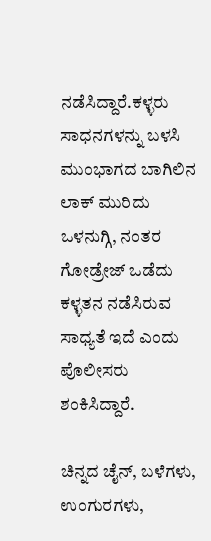ನಡೆಸಿದ್ದಾರೆ.ಕಳ್ಳರು ಸಾಧನಗಳನ್ನು ಬಳಸಿ ಮುಂಭಾಗದ ಬಾಗಿಲಿನ ಲಾಕ್ ಮುರಿದು ಒಳನುಗ್ಗಿ, ನಂತರ ಗೋಡ್ರೇಜ್ ಒಡೆದು ಕಳ್ಳತನ ನಡೆಸಿರುವ ಸಾಧ್ಯತೆ ಇದೆ ಎಂದು ಪೊಲೀಸರು ಶಂಕಿಸಿದ್ದಾರೆ.

ಚಿನ್ನದ ಚೈನ್, ಬಳೆಗಳು, ಉಂಗುರಗಳು,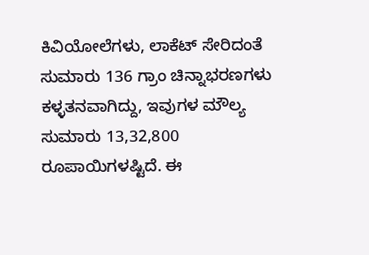ಕಿವಿಯೋಲೆಗಳು, ಲಾಕೆಟ್ ಸೇರಿದಂತೆ ಸುಮಾರು 136 ಗ್ರಾಂ ಚಿನ್ನಾಭರಣಗಳು ಕಳ್ಳತನವಾಗಿದ್ದು, ಇವುಗಳ ಮೌಲ್ಯ ಸುಮಾರು 13,32,800 ರೂಪಾಯಿಗಳಷ್ಟಿದೆ. ಈ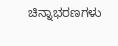ಚಿನ್ನಾಭರಣಗಳು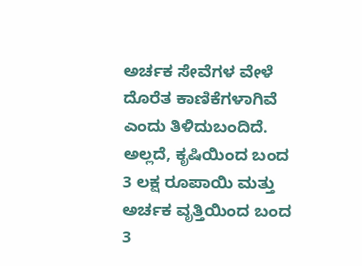ಅರ್ಚಕ ಸೇವೆಗಳ ವೇಳೆ ದೊರೆತ ಕಾಣಿಕೆಗಳಾಗಿವೆ ಎಂದು ತಿಳಿದುಬಂದಿದೆ. ಅಲ್ಲದೆ, ಕೃಷಿಯಿಂದ ಬಂದ 3 ಲಕ್ಷ ರೂಪಾಯಿ ಮತ್ತು ಅರ್ಚಕ ವೃತ್ತಿಯಿಂದ ಬಂದ 3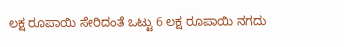ಲಕ್ಷ ರೂಪಾಯಿ ಸೇರಿದಂತೆ ಒಟ್ಟು 6 ಲಕ್ಷ ರೂಪಾಯಿ ನಗದು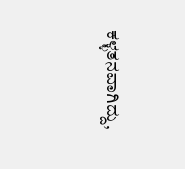ಕಳ್ಳತನವಾಗಿದ್ದು,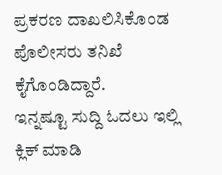ಪ್ರಕರಣ ದಾಖಲಿಸಿಕೊಂಡ ಪೊಲೀಸರು ತನಿಖೆ ಕೈಗೊಂಡಿದ್ದಾರೆ.
ಇನ್ನಷ್ಟೂ ಸುದ್ದಿ ಓದಲು ಇಲ್ಲಿ ಕ್ಲಿಕ್ ಮಾಡಿ